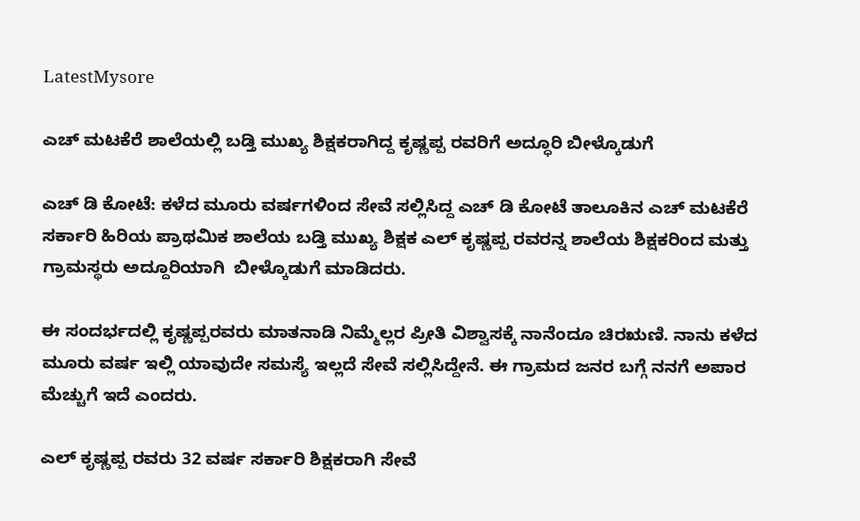LatestMysore

ಎಚ್ ಮಟಕೆರೆ ಶಾಲೆಯಲ್ಲಿ ಬಡ್ತಿ ಮುಖ್ಯ ಶಿಕ್ಷಕರಾಗಿದ್ದ ಕೃಷ್ಣಪ್ಪ ರವರಿಗೆ ಅದ್ಧೂರಿ ಬೀಳ್ಕೊಡುಗೆ

ಎಚ್ ಡಿ ಕೋಟೆ: ಕಳೆದ ಮೂರು ವರ್ಷಗಳಿಂದ ಸೇವೆ ಸಲ್ಲಿಸಿದ್ದ ಎಚ್ ಡಿ ಕೋಟೆ ತಾಲೂಕಿನ ಎಚ್ ಮಟಕೆರೆ ಸರ್ಕಾರಿ ಹಿರಿಯ ಪ್ರಾಥಮಿಕ ಶಾಲೆಯ ಬಡ್ತಿ ಮುಖ್ಯ ಶಿಕ್ಷಕ ಎಲ್ ಕೃಷ್ಣಪ್ಪ ರವರನ್ನ ಶಾಲೆಯ ಶಿಕ್ಷಕರಿಂದ ಮತ್ತು ಗ್ರಾಮಸ್ಥರು ಅದ್ದೂರಿಯಾಗಿ  ಬೀಳ್ಕೊಡುಗೆ ಮಾಡಿದರು.

ಈ ಸಂದರ್ಭದಲ್ಲಿ ಕೃಷ್ಣಪ್ಪರವರು ಮಾತನಾಡಿ ನಿಮ್ಮೆಲ್ಲರ ಪ್ರೀತಿ ವಿಶ್ವಾಸಕ್ಕೆ ನಾನೆಂದೂ ಚಿರಋಣಿ. ನಾನು ಕಳೆದ ಮೂರು ವರ್ಷ ಇಲ್ಲಿ ಯಾವುದೇ ಸಮಸ್ಯೆ ಇಲ್ಲದೆ ಸೇವೆ ಸಲ್ಲಿಸಿದ್ದೇನೆ. ಈ ಗ್ರಾಮದ ಜನರ ಬಗ್ಗೆ ನನಗೆ ಅಪಾರ ಮೆಚ್ಚುಗೆ ಇದೆ ಎಂದರು.

ಎಲ್ ಕೃಷ್ಣಪ್ಪ ರವರು 32 ವರ್ಷ ಸರ್ಕಾರಿ ಶಿಕ್ಷಕರಾಗಿ ಸೇವೆ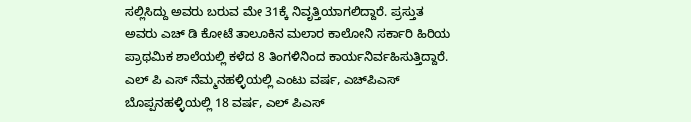ಸಲ್ಲಿಸಿದ್ದು ಅವರು ಬರುವ ಮೇ 31ಕ್ಕೆ ನಿವೃತ್ತಿಯಾಗಲಿದ್ದಾರೆ. ಪ್ರಸ್ತುತ ಅವರು ಎಚ್ ಡಿ ಕೋಟೆ ತಾಲೂಕಿನ ಮಲಾರ ಕಾಲೋನಿ ಸರ್ಕಾರಿ ಹಿರಿಯ ಪ್ರಾಥಮಿಕ ಶಾಲೆಯಲ್ಲಿ ಕಳೆದ 8 ತಿಂಗಳಿನಿಂದ ಕಾರ್ಯನಿರ್ವಹಿಸುತ್ತಿದ್ದಾರೆ. ಎಲ್ ಪಿ ಎಸ್ ನೆಮ್ಮನಹಳ್ಳಿಯಲ್ಲಿ ಎಂಟು ವರ್ಷ, ಎಚ್‌ಪಿಎಸ್ ಬೊಪ್ಪನಹಳ್ಳಿಯಲ್ಲಿ 18 ವರ್ಷ, ಎಲ್ ಪಿಎಸ್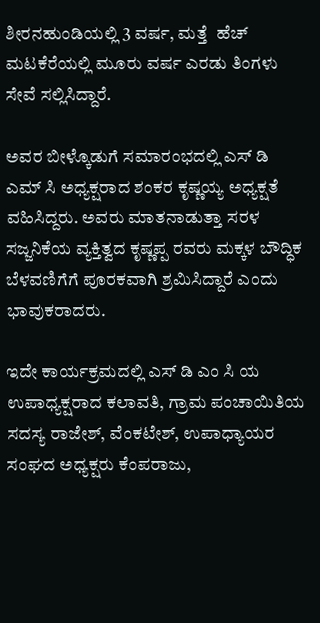ಶೀರನಹುಂಡಿಯಲ್ಲಿ 3 ವರ್ಷ, ಮತ್ತೆ  ಹೆಚ್ ಮಟಕೆರೆಯಲ್ಲಿ ಮೂರು ವರ್ಷ ಎರಡು ತಿಂಗಳು ಸೇವೆ ಸಲ್ಲಿಸಿದ್ದಾರೆ.

ಅವರ ಬೀಳ್ಕೊಡುಗೆ ಸಮಾರಂಭದಲ್ಲಿ ಎಸ್ ಡಿ ಎಮ್ ಸಿ ಅಧ್ಯಕ್ಷರಾದ ಶಂಕರ ಕೃಷ್ಣಯ್ಯ ಅಧ್ಯಕ್ಷತೆ ವಹಿಸಿದ್ದರು. ಅವರು ಮಾತನಾಡುತ್ತಾ ಸರಳ ಸಜ್ಜನಿಕೆಯ ವ್ಯಕ್ತಿತ್ವದ ಕೃಷ್ಣಪ್ಪ ರವರು ಮಕ್ಕಳ ಬೌದ್ಧಿಕ ಬೆಳವಣಿಗೆಗೆ ಪೂರಕವಾಗಿ ಶ್ರಮಿಸಿದ್ದಾರೆ ಎಂದು ಭಾವುಕರಾದರು.

ಇದೇ ಕಾರ್ಯಕ್ರಮದಲ್ಲಿ ಎಸ್ ಡಿ ಎಂ ಸಿ ಯ ಉಪಾಧ್ಯಕ್ಷರಾದ ಕಲಾವತಿ, ಗ್ರಾಮ ಪಂಚಾಯಿತಿಯ ಸದಸ್ಯ ರಾಜೇಶ್, ವೆಂಕಟೇಶ್, ಉಪಾಧ್ಯಾಯರ ಸಂಘದ ಅಧ್ಯಕ್ಷರು ಕೆಂಪರಾಜು,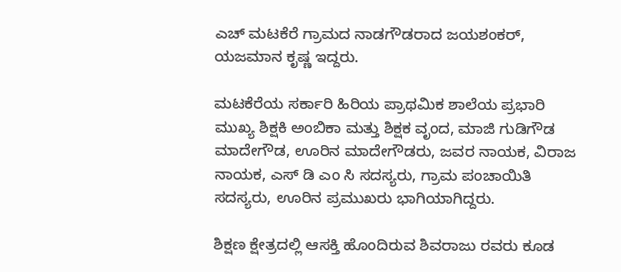ಎಚ್ ಮಟಕೆರೆ ಗ್ರಾಮದ ನಾಡಗೌಡರಾದ ಜಯಶಂಕರ್, ಯಜಮಾನ ಕೃಷ್ಣ ಇದ್ದರು.

ಮಟಕೆರೆಯ ಸರ್ಕಾರಿ ಹಿರಿಯ ಪ್ರಾಥಮಿಕ ಶಾಲೆಯ ಪ್ರಭಾರಿ ಮುಖ್ಯ ಶಿಕ್ಷಕಿ ಅಂಬಿಕಾ ಮತ್ತು ಶಿಕ್ಷಕ ವೃಂದ, ಮಾಜಿ ಗುಡಿಗೌಡ ಮಾದೇಗೌಡ, ಊರಿನ ಮಾದೇಗೌಡರು, ಜವರ ನಾಯಕ, ವಿರಾಜ ನಾಯಕ, ಎಸ್ ಡಿ ಎಂ ಸಿ ಸದಸ್ಯರು, ಗ್ರಾಮ ಪಂಚಾಯಿತಿ ಸದಸ್ಯರು, ಊರಿನ ಪ್ರಮುಖರು ಭಾಗಿಯಾಗಿದ್ದರು.

ಶಿಕ್ಷಣ ಕ್ಷೇತ್ರದಲ್ಲಿ ಆಸಕ್ತಿ ಹೊಂದಿರುವ ಶಿವರಾಜು ರವರು ಕೂಡ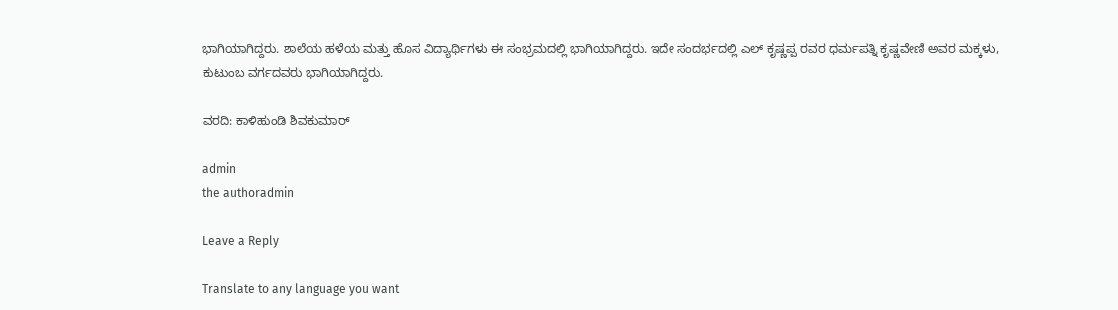ಭಾಗಿಯಾಗಿದ್ದರು. ಶಾಲೆಯ ಹಳೆಯ ಮತ್ತು ಹೊಸ ವಿದ್ಯಾರ್ಥಿಗಳು ಈ ಸಂಭ್ರಮದಲ್ಲಿ ಭಾಗಿಯಾಗಿದ್ದರು. ಇದೇ ಸಂದರ್ಭದಲ್ಲಿ ಎಲ್ ಕೃಷ್ಣಪ್ಪ ರವರ ಧರ್ಮಪತ್ನಿ ಕೃಷ್ಣವೇಣಿ ಅವರ ಮಕ್ಕಳು, ಕುಟುಂಬ ವರ್ಗದವರು ಭಾಗಿಯಾಗಿದ್ದರು.

ವರದಿ: ಕಾಳಿಹುಂಡಿ ಶಿವಕುಮಾರ್

admin
the authoradmin

Leave a Reply

Translate to any language you want